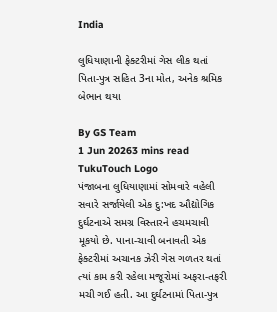India

લુધિયાણાની ફેક્ટરીમાં ગેસ લીક થતાં પિતા-પુત્ર સહિત 3ના મોત, અનેક શ્રમિક બેભાન થયા

By GS Team
1 Jun 20263 mins read
TukuTouch Logo
પંજાબના લુધિયાણામાં સોમવારે વહેલી સવારે સર્જાયેલી એક દુ:ખદ ઔદ્યોગિક દુર્ઘટનાએ સમગ્ર વિસ્તારને હચમચાવી મૂકયો છે. પાના-ચાવી બનાવતી એક ફેક્ટરીમાં અચાનક ઝેરી ગેસ ગળતર થતાં ત્યાં કામ કરી રહેલા મજૂરોમાં અફરા-તફરી મચી ગઈ હતી. આ દુર્ઘટનામાં પિતા-પુત્ર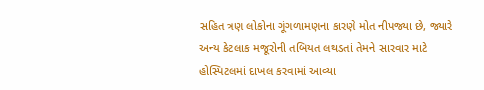સહિત ત્રણ લોકોના ગૂંગળામણના કારણે મોત નીપજ્યા છે, જ્યારે અન્ય કેટલાક મજૂરોની તબિયત લથડતાં તેમને સારવાર માટે હોસ્પિટલમાં દાખલ કરવામાં આવ્યા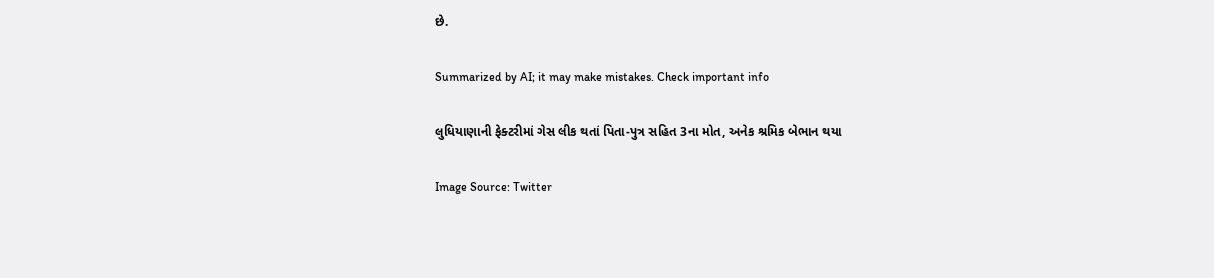છે.

Summarized by AI; it may make mistakes. Check important info

લુધિયાણાની ફેક્ટરીમાં ગેસ લીક થતાં પિતા-પુત્ર સહિત 3ના મોત, અનેક શ્રમિક બેભાન થયા

Image Source: Twitter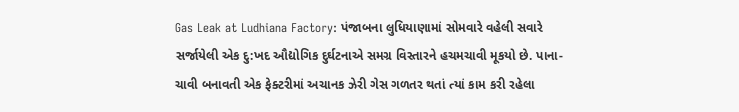Gas Leak at Ludhiana Factory: પંજાબના લુધિયાણામાં સોમવારે વહેલી સવારે સર્જાયેલી એક દુ:ખદ ઔદ્યોગિક દુર્ઘટનાએ સમગ્ર વિસ્તારને હચમચાવી મૂકયો છે. પાના-ચાવી બનાવતી એક ફેક્ટરીમાં અચાનક ઝેરી ગેસ ગળતર થતાં ત્યાં કામ કરી રહેલા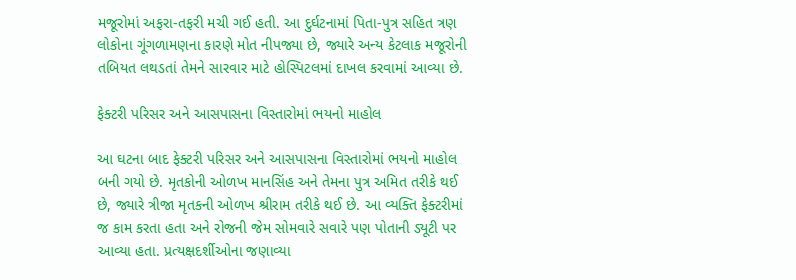મજૂરોમાં અફરા-તફરી મચી ગઈ હતી. આ દુર્ઘટનામાં પિતા-પુત્ર સહિત ત્રણ લોકોના ગૂંગળામણના કારણે મોત નીપજ્યા છે, જ્યારે અન્ય કેટલાક મજૂરોની તબિયત લથડતાં તેમને સારવાર માટે હોસ્પિટલમાં દાખલ કરવામાં આવ્યા છે.

ફેક્ટરી પરિસર અને આસપાસના વિસ્તારોમાં ભયનો માહોલ

આ ઘટના બાદ ફેક્ટરી પરિસર અને આસપાસના વિસ્તારોમાં ભયનો માહોલ બની ગયો છે. મૃતકોની ઓળખ માનસિંહ અને તેમના પુત્ર અમિત તરીકે થઈ છે, જ્યારે ત્રીજા મૃતકની ઓળખ શ્રીરામ તરીકે થઈ છે. આ વ્યક્તિ ફેક્ટરીમાં જ કામ કરતા હતા અને રોજની જેમ સોમવારે સવારે પણ પોતાની ડ્યૂટી પર આવ્યા હતા. પ્રત્યક્ષદર્શીઓના જણાવ્યા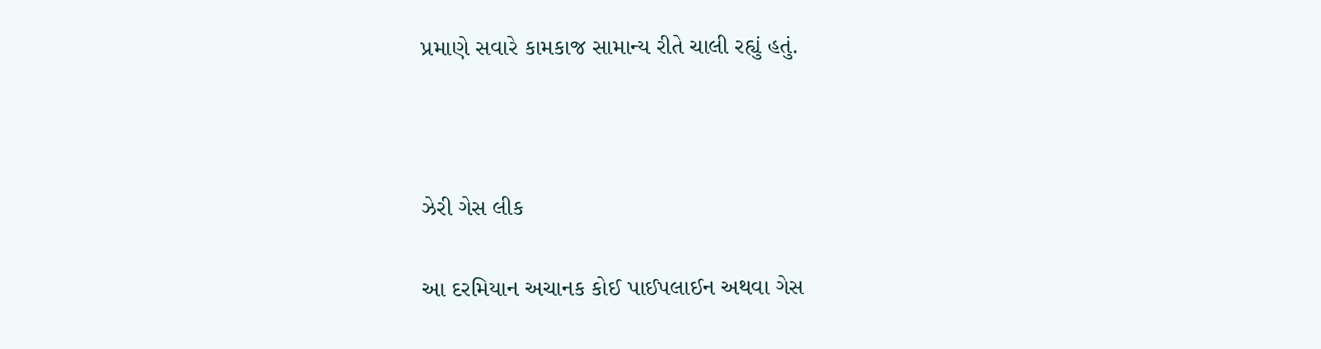પ્રમાણે સવારે કામકાજ સામાન્ય રીતે ચાલી રહ્યું હતું.



ઝેરી ગેસ લીક

આ દરમિયાન અચાનક કોઈ પાઈપલાઈન અથવા ગેસ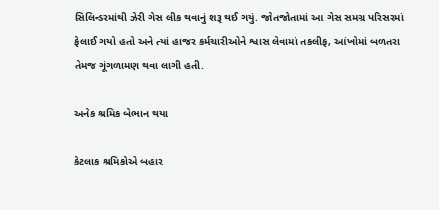સિલિન્ડરમાંથી ઝેરી ગેસ લીક થવાનું શરૂ થઈ ગયું. જોતજોતામાં આ ગેસ સમગ્ર પરિસરમાં ફેલાઈ ગયો હતો અને ત્યાં હાજર કર્મચારીઓને શ્વાસ લેવામાં તકલીફ, આંખોમાં બળતરા તેમજ ગૂંગળામણ થવા લાગી હતી.

અનેક શ્રમિક બેભાન થયા

કેટલાક શ્રમિકોએ બહાર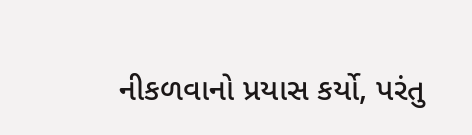નીકળવાનો પ્રયાસ કર્યો, પરંતુ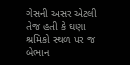ગેસની અસર એટલી તેજ હતી કે ઘણા શ્રમિકો સ્થળ પર જ બેભાન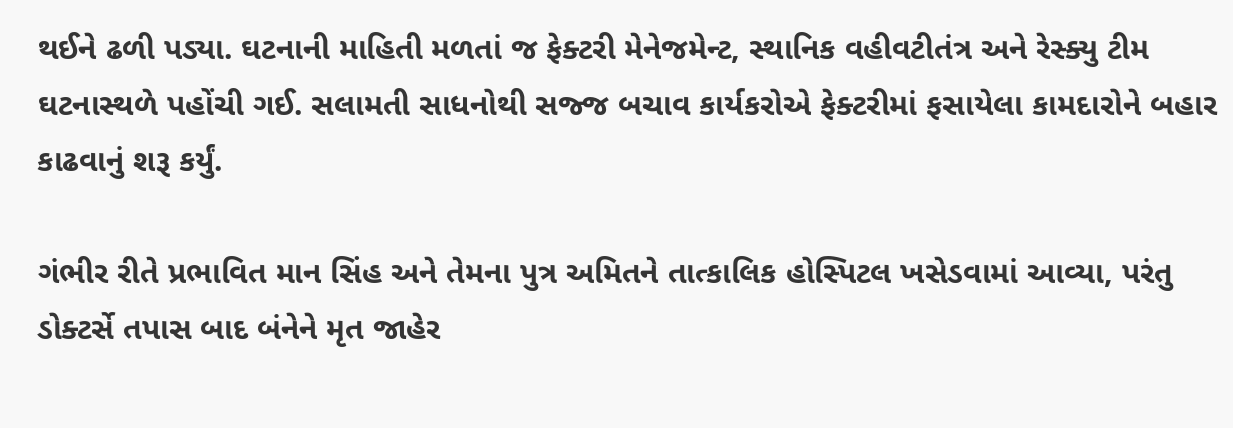થઈને ઢળી પડ્યા. ઘટનાની માહિતી મળતાં જ ફેક્ટરી મેનેજમેન્ટ, સ્થાનિક વહીવટીતંત્ર અને રેસ્ક્યુ ટીમ ઘટનાસ્થળે પહોંચી ગઈ. સલામતી સાધનોથી સજ્જ બચાવ કાર્યકરોએ ફેક્ટરીમાં ફસાયેલા કામદારોને બહાર કાઢવાનું શરૂ કર્યું.

ગંભીર રીતે પ્રભાવિત માન સિંહ અને તેમના પુત્ર અમિતને તાત્કાલિક હોસ્પિટલ ખસેડવામાં આવ્યા, પરંતુ ડોક્ટર્સે તપાસ બાદ બંનેને મૃત જાહેર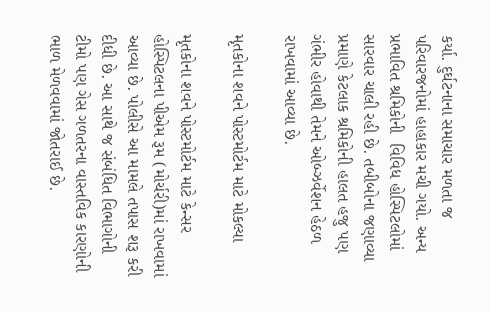કર્યા. દુર્ઘટનાના સમાચાર મળતા જ પરિવારજનોમાં હાહાકાર મચી ગયો. અન્ય પ્રભાવિત શ્રમિકોની  વિવિધ હોસ્પિટલોમાં સારવાર ચાલી રહી છે. તબીબોના જણાવ્યા પ્રમાણે કેટલાક શ્રમિકોની હાલત હજુ પણ ગંભીર હોવાથી તેમને ઓબ્ઝર્વેશન હેઠળ રાખવામાં આવ્યા છે.

મૃતકોના શવને પોસ્ટમોર્ટમ માટે મોકલ્યા

મૃતકોના શવને પોસ્ટમોર્ટમ માટે કેન્સર હોસ્પિટલના પીએમ રૂમ (મોર્ચરી)માં રાખવામાં આવ્યા છે. પોલીસે આ મામલે તપાસ શરૂ કરી દીધી છે. આ સાથે જ સંબંધિત વિભાગોની ટીમો પણ ગેસ ગળતરના વાસ્તવિક કારણોની ભાળ મેળવવામાં જોતરાઈ છે.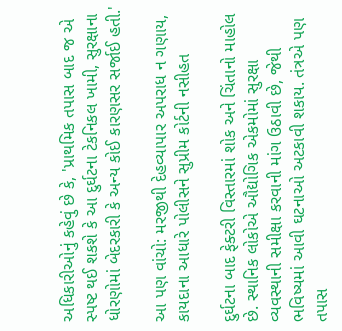અધિકારીઓનું કહેવું છે કે, 'પ્રાથમિક તપાસ બાદ જ એ સ્પષ્ટ થઈ શકશે કે આ દુર્ઘટના ટેકનિકલ ખામી, સુરક્ષાના ધોરણોમાં બેદરકારી કે અન્ય કોઈ કારણસર સર્જાઈ હતી.'

આ પણ વાંચો: મરજીથી દેહવ્યાપાર અપરાધ ન ગણાય, કાયદાના આધારે પોલીસને સુપ્રીમ કોર્ટની નસીહત

દુર્ઘટના બાદ ફેક્ટરી વિસ્તારમાં શોક અને ચિંતાનો માહોલ છે. સ્થાનિક લોકોએ ઔદ્યોગિક એકમોમાં સુરક્ષા વ્યવસ્થાની સમીક્ષા કરવાની માંગ ઉઠાવી છે, જેથી ભવિષ્યમાં આવી ઘટનાઓ અટકાવી શકાય. તંત્રએ પણ તપાસ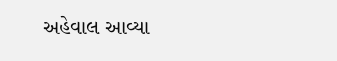અહેવાલ આવ્યા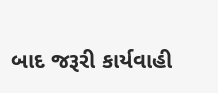બાદ જરૂરી કાર્યવાહી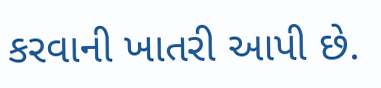કરવાની ખાતરી આપી છે.